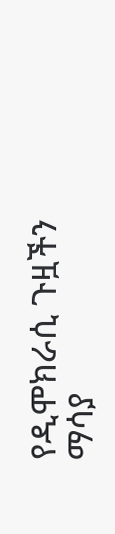የዲሞክራሲ ጉዟችን ማሳያ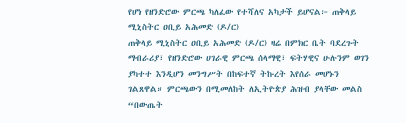የሆነ የዘንድሮው ምርጫ ካለፈው የተሻለና አካታች ይሆናል፦ ጠቅላይ ሚኒስትር ዐቢይ አሕመድ (ዶ/ር)
ጠቅላይ ሚኒስትር ዐቢይ አሕመድ (ዶ/ር) ዛሬ በምክር ቤት ባደረጉት ማብራሪያ፣ የዘንድሮው ሀገራዊ ምርጫ ሰላማዊ፣ ፍትሃዊና ሁሉንም ወገን ያካተተ እንዲሆን መንግሥት በከፍተኛ ትኩረት እየሰራ መሆኑን ገልጸዋል። ምርጫውን በሚመለከት ለኢትዮጵያ ሕዝብ ያላቸው መልስ “በውጤት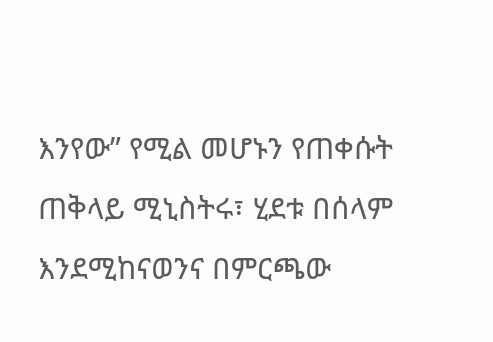እንየው” የሚል መሆኑን የጠቀሱት ጠቅላይ ሚኒስትሩ፣ ሂደቱ በሰላም እንደሚከናወንና በምርጫው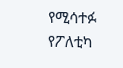የሚሳተፉ የፖለቲካ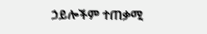ኃይሎችም ተጠቃሚ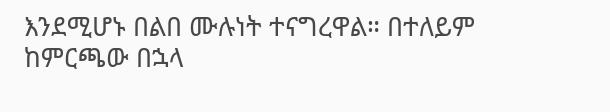እንደሚሆኑ በልበ ሙሉነት ተናግረዋል። በተለይም ከምርጫው በኋላ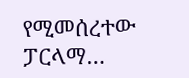የሚመሰረተው ፓርላማ…